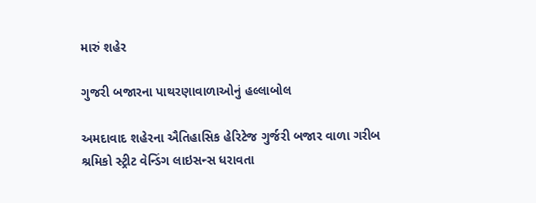મારું શહેર

ગુજરી બજારના પાથરણાવાળાઓનું હલ્લાબોલ

અમદાવાદ શહેરના ઐતિહાસિક હેરિટેજ ગુર્જરી બજાર વાળા ગરીબ શ્રમિકો સ્ટ્રીટ વેન્ડિંગ લાઇસન્સ ધરાવતા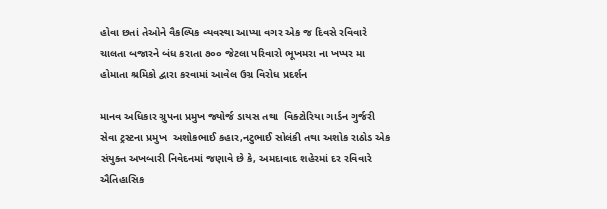હોવા છતાં તેઓને વૈકલ્પિક વ્યવસ્થા આપ્યા વગર એક જ દિવસે રવિવારે ચાલતા બજારને બંધ કરાતા ૭૦૦ જેટલા પરિવારો ભૂખમરા ના ખપ્પર મા હોમાતા શ્રમિકો દ્વારા કરવામાં આવેલ ઉગ્ર વિરોધ પ્રદર્શન

માનવ અધિકાર ગ્રુપના પ્રમુખ જ્યોર્જ ડાયસ તથા  વિક્ટોરિયા ગાર્ડન ગુર્જરી સેવા ટ્રસ્ટના પ્રમુખ  અશોકભાઈ કહાર,નટુભાઈ સોલંકી તથા અશોક રાઠોડ એક સંયુક્ત અખબારી નિવેદનમાં જણાવે છે કે, અમદાવાદ શહેરમાં દર રવિવારે ઐતિહાસિક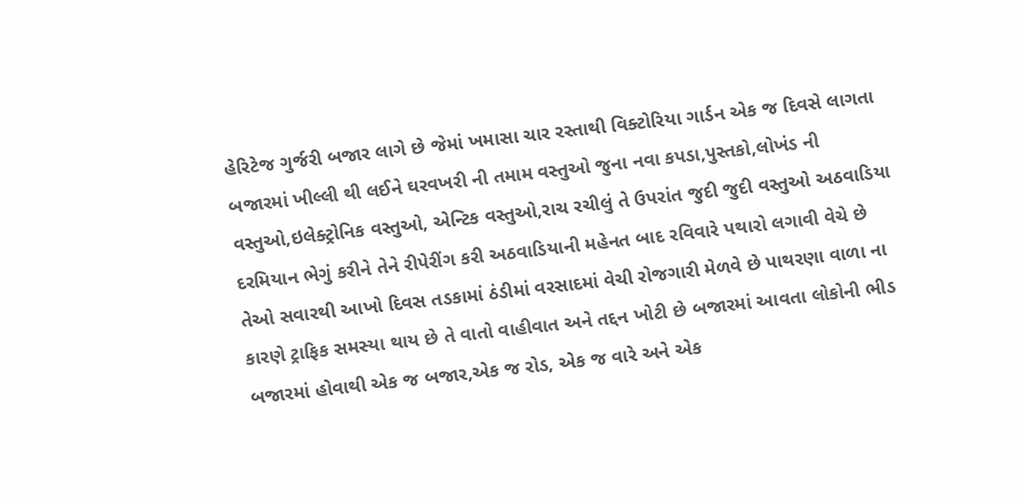હેરિટેજ ગુર્જરી બજાર લાગે છે જેમાં ખમાસા ચાર રસ્તાથી વિક્ટોરિયા ગાર્ડન એક જ દિવસે લાગતા બજારમાં ખીલ્લી થી લઈને ઘરવખરી ની તમામ વસ્તુઓ જુના નવા કપડા,પુસ્તકો,લોખંડ ની વસ્તુઓ,ઇલેક્ટ્રોનિક વસ્તુઓ, એન્ટિક વસ્તુઓ,રાચ રચીલું તે ઉપરાંત જુદી જુદી વસ્તુઓ અઠવાડિયા દરમિયાન ભેગું કરીને તેને રીપેરીંગ કરી અઠવાડિયાની મહેનત બાદ રવિવારે પથારો લગાવી વેચે છે તેઓ સવારથી આખો દિવસ તડકામાં ઠંડીમાં વરસાદમાં વેચી રોજગારી મેળવે છે પાથરણા વાળા ના કારણે ટ્રાફિક સમસ્યા થાય છે તે વાતો વાહીવાત અને તદ્દન ખોટી છે બજારમાં આવતા લોકોની ભીડ બજારમાં હોવાથી એક જ બજાર,એક જ રોડ, એક જ વારે અને એક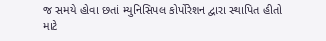જ સમયે હોવા છતાં મ્યુનિસિપલ કોર્પોરેશન દ્વારા સ્થાપિત હીતો માટે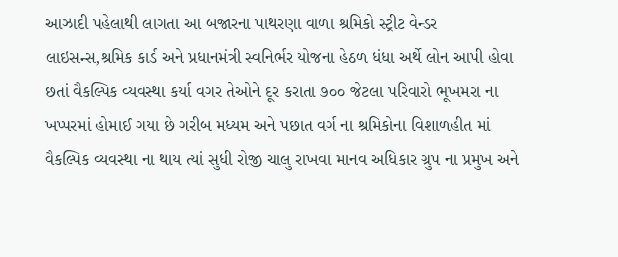આઝાદી પહેલાથી લાગતા આ બજારના પાથરણા વાળા શ્રમિકો સ્ટ્રીટ વેન્ડર લાઇસન્સ,શ્રમિક કાર્ડ અને પ્રધાનમંત્રી સ્વનિર્ભર યોજના હેઠળ ધંધા અર્થે લોન આપી હોવા છતાં વૈકલ્પિક વ્યવસ્થા કર્યા વગર તેઓને દૂર કરાતા ૭૦૦ જેટલા પરિવારો ભૂખમરા ના ખપ્પરમાં હોમાઈ ગયા છે ગરીબ મધ્યમ અને પછાત વર્ગ ના શ્રમિકોના વિશાળહીત માં વૈકલ્પિક વ્યવસ્થા ના થાય ત્યાં સુધી રોજી ચાલુ રાખવા માનવ અધિકાર ગ્રુપ ના પ્રમુખ અને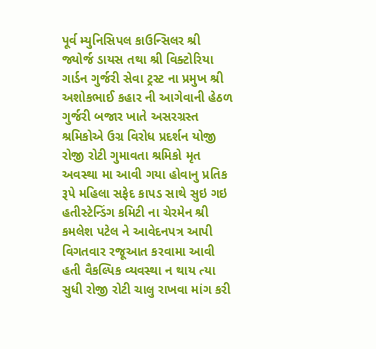પૂર્વ મ્યુનિસિપલ કાઉન્સિલર શ્રી જ્યોર્જ ડાયસ તથા શ્રી વિક્ટોરિયા ગાર્ડન ગુર્જરી સેવા ટ્રસ્ટ ના પ્રમુખ શ્રી અશોકભાઈ કહાર ની આગેવાની હેઠળ ગુર્જરી બજાર ખાતે અસરગ્રસ્ત શ્રમિકોએ ઉગ્ર વિરોધ પ્રદર્શન યોજી રોજી રોટી ગુમાવતા શ્રમિકો મૃત અવસ્થા મા આવી ગયા હોવાનુ પ્રતિક રૂપે મહિલા સફેદ કાપડ સાથે સુઇ ગઇ હતીસ્ટેન્ડિંગ કમિટી ના ચેરમેન શ્રી કમલેશ પટેલ ને આવેદનપત્ર આપી વિગતવાર રજૂઆત કરવામા આવી હતી વૈકલ્પિક વ્યવસ્થા ન થાય ત્યા સુધી રોજી રોટી ચાલુ રાખવા માંગ કરી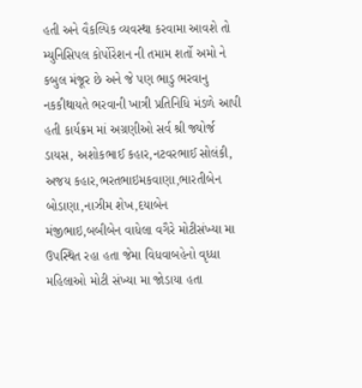હતી અને વૈકલ્પિક વ્યવસ્થા કરવામા આવશે તો મ્યુનિસિપલ કોર્પોરેશન ની તમામ શર્તો અમો ને કબુલ મંજૂર છે અને જે પણ ભાડુ ભરવાનુ નકકીથાયતે ભરવાની ખાત્રી પ્રતિનિધિ મંડળે આપી હતી કાર્યક્રમ માં અગ્રણીઓ સર્વ શ્રી જ્યોર્જ ડાયસ, અશોકભાઈ કહાર,નટવરભાઈ સોલંકી, અજય કહાર,ભરતભાઇમકવાણા,ભારતીબેન બોડાણા,નાઝીમ શેખ,દયાબેન મંજીભાઇ,બબીબેન વાધેલા વગૈરે મોટીસંખ્યા મા ઉપસ્થિત રહા હતા જેમા વિધવાબહેનો વૃધ્ધા મહિલાઓ મોટી સંખ્યા મા જોડાયા હતા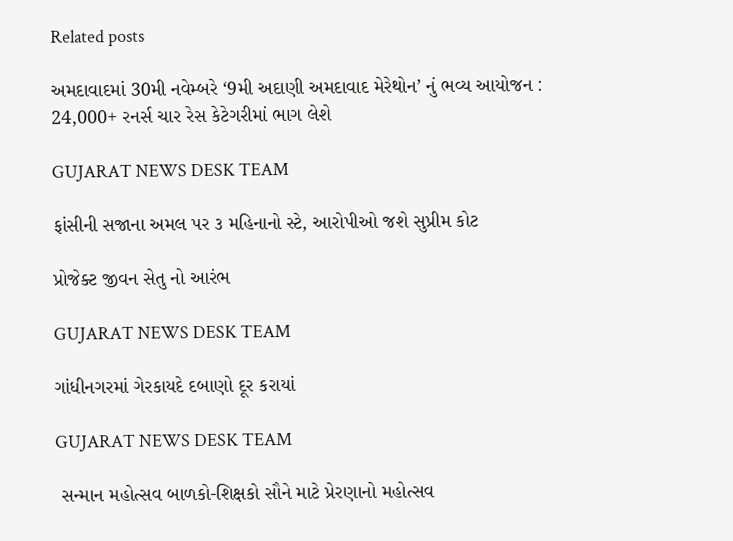Related posts

અમદાવાદમાં 30મી નવેમ્બરે ‘9મી અદાણી અમદાવાદ મેરેથોન’ નું ભવ્ય આયોજન : 24,000+ રનર્સ ચાર રેસ કેટેગરીમાં ભાગ લેશે

GUJARAT NEWS DESK TEAM

ફાંસીની સજાના અમલ પર ૩ મહિનાનો સ્ટે, આરોપીઓ જશે સુપ્રીમ કોટ

પ્રોજેક્ટ જીવન સેતુ નો આરંભ

GUJARAT NEWS DESK TEAM

ગાંધીનગરમાં ગેરકાયદે દબાણો દૂર કરાયાં

GUJARAT NEWS DESK TEAM

 સન્માન મહોત્સવ બાળકો-શિક્ષકો સૌને માટે પ્રેરણાનો મહોત્સવ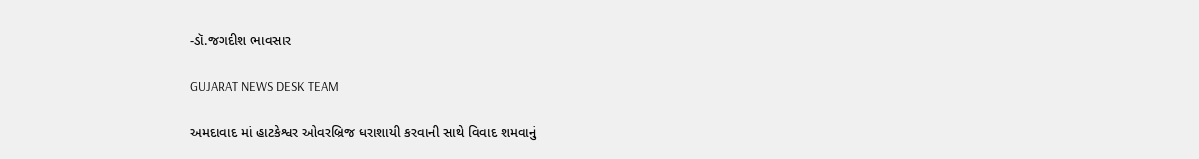-ડૉ.જગદીશ ભાવસાર

GUJARAT NEWS DESK TEAM

અમદાવાદ માં હાટકેશ્વર ઓવરબ્રિજ ધરાશાયી કરવાની સાથે વિવાદ શમવાનું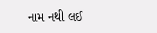નામ નથી લઈ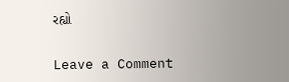રહ્યો

Leave a Comment